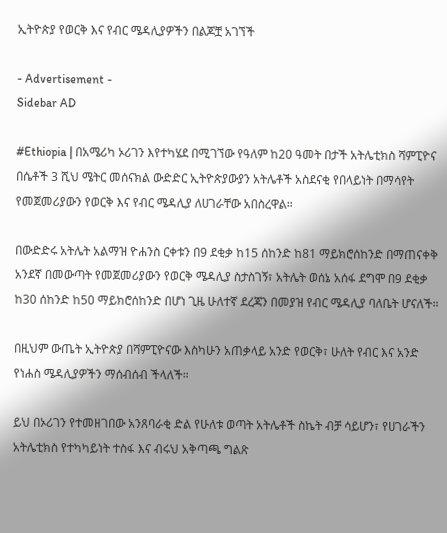ኢትዮጵያ የወርቅ እና የብር ሜዳሊያዎችን በልጆቿ አገኘች

- Advertisement -
Sidebar AD

#Ethiopia | በአሜሪካ ኦሪገን እየተካሄደ በሚገኘው የዓለም ከ20 ዓመት በታች አትሌቲክስ ሻምፒዮና በሴቶች 3 ሺህ ሜትር መሰናክል ውድድር ኢትዮጵያውያን አትሌቶች አስደናቂ የበላይነት በማሳየት የመጀመሪያውን የወርቅ እና የብር ሜዳሊያ ለሀገራቸው አበስረዋል።

በውድድሩ አትሌት አልማዝ ዮሐንስ ርቀቱን በ9 ደቂቃ ከ15 ሰከንድ ከ81 ማይክሮሰከንድ በማጠናቀቅ አንደኛ በመውጣት የመጀመሪያውን የወርቅ ሜዳሊያ ስታስገኝ፣ አትሌት ወሰኔ አሰፋ ደግሞ በ9 ደቂቃ ከ30 ሰከንድ ከ50 ማይክሮሰከንድ በሆነ ጊዜ ሁለተኛ ደረጃን በመያዝ የብር ሜዳሊያ ባለቤት ሆናለች።

በዚህም ውጤት ኢትዮጵያ በሻምፒዮናው እስካሁን አጠቃላይ አንድ የወርቅ፣ ሁለት የብር እና አንድ የነሐስ ሜዳሊያዎችን ማሰብሰብ ችላለች።

ይህ በኦሪገን የተመዘገበው አንጸባራቂ ድል የሁለቱ ወጣት አትሌቶች ስኬት ብቻ ሳይሆን፣ የሀገራችን አትሌቲክስ የተካካይነት ተስፋ እና ብሩህ አቅጣጫ ግልጽ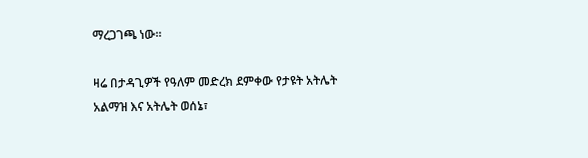ማረጋገጫ ነው።

ዛሬ በታዳጊዎች የዓለም መድረክ ደምቀው የታዩት አትሌት አልማዝ እና አትሌት ወሰኔ፣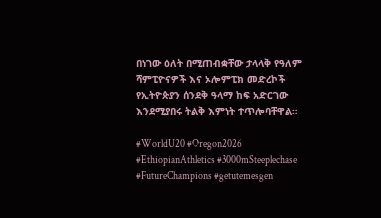በነገው ዕለት በሚጠብቋቸው ታላላቅ የዓለም ሻምፒዮናዎች እና ኦሎምፒክ መድረኮች የኢትዮጵያን ሰንደቅ ዓላማ ከፍ አድርገው እንደሚያበሩ ትልቅ እምነት ተጥሎባቸዋል።

#WorldU20 #Oregon2026 #EthiopianAthletics #3000mSteeplechase #FutureChampions #getutemesgen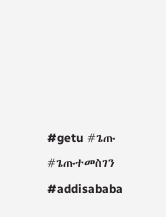#getu #ጌጡ #ጌጡተመስገን #addisababa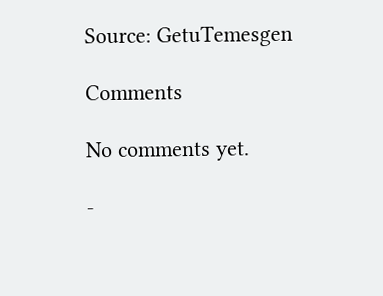Source: GetuTemesgen

Comments

No comments yet.

-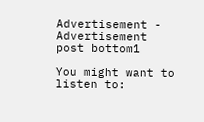Advertisement -
Advertisement post bottom1

You might want to listen to: